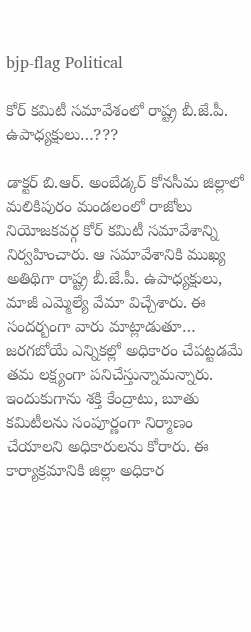bjp-flag Political

కోర్ కమిటీ సమావేశంలో రాష్ట్ర బీ.జే.పీ. ఉపాధ్యక్షులు…???

డాక్టర్ బి.ఆర్. అంబేడ్కర్ కోనసీమ జిల్లాలో మలికిపురం మండలంలో రాజోలు నియోజకవర్గ కోర్ కమిటీ సమావేశాన్ని నిర్వహించారు. ఆ సమావేశానికి ముఖ్య అతిథిగా రాష్ట్ర బీ.జే.పీ. ఉపాధ్యక్షులు, మాజీ ఎమ్మెల్యే వేమా విచ్చేశారు. ఈ సందర్బంగా వారు మాట్లాడుతూ… జరగబోయే ఎన్నికల్లో అధికారం చేపట్టడమే తమ లక్ష్యంగా పనిచేస్తున్నామన్నారు. ఇందుకుగాను శక్తి కేంద్రాటు, బూతు కమిటీలను సంపూర్ణంగా నిర్మాణం చేయాలని అధికారులను కోరారు. ఈ కార్యాక్రమానికి జిల్లా అధికార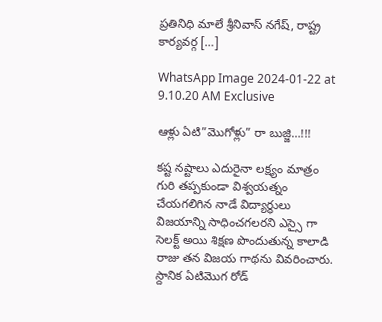ప్రతినిధి మాలే శ్రీనివాస్ నగేష్, రాష్ట్ర కార్యవర్గ […]

WhatsApp Image 2024-01-22 at 9.10.20 AM Exclusive

ఆళ్లు ఏటి”మొగోళ్లు” రా బుజ్జి…!!!

కష్ట నష్టాలు ఎదురైనా లక్ష్యం మాత్రం గురి తప్పకుండా విశ్వయత్నం చేయగలిగిన నాడే విద్యార్థులు విజయాన్ని సాధించగలరని ఎస్సై గా సెలక్ట్ అయి శిక్షణ పొందుతున్న కాలాడి రాజు తన విజయ గాథను వివరించారు. స్దానిక ఏటిమొగ రోడ్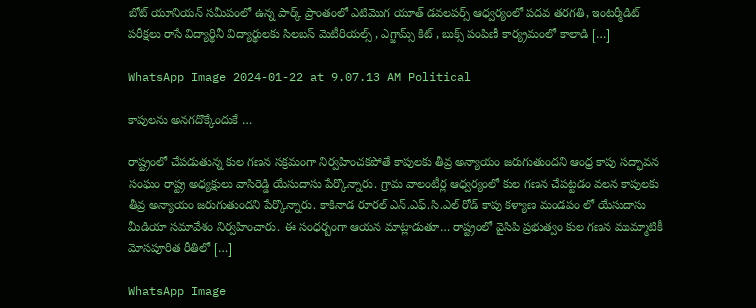బోట్ యూనియన్ సమీపంలో ఉన్న పార్క్ ప్రాంతంలో ఎటిమొగ యూత్ డవలపర్స్ ఆధ్వర్యంలో పదవ తరగతి, ఇంటర్మీడిట్ పరీక్షలు రాసే విద్యార్థినీ విద్యార్థులకు సిలబస్ మెటీరియల్స్ , ఎగ్జామ్స్ కిట్ , బుక్స్ పంపిణీ కార్య్రమంలో కాలాడి […]

WhatsApp Image 2024-01-22 at 9.07.13 AM Political

కాపులను అనగదొక్కేందుకే …

రాష్ట్రంలో చేపడుతున్న కుల గణన సక్రమంగా నిర్వహించకపోతే కాపులకు తీవ్ర అన్యాయం జరుగుతుందని ఆంధ్ర కాపు సద్భావన సంఘం రాష్ట్ర అధ్యక్షులు వాసిరెడ్డి యేసుదాసు పేర్కొన్నారు. గ్రామ వాలంటీర్ల ఆధ్వర్యంలో కుల గణన చేపట్టడం వలన కాపులకు తీవ్ర అన్యాయం జరుగుతుందని పేర్కొన్నారు. కాకినాడ రూరల్ ఎన్.ఎఫ్.సి.ఎల్ రోడ్ కాపు కళ్యాణ మండపం లో యేసుదాసు మీడియా సమావేశం నిర్వహించారు. ఈ సంధర్బంగా ఆయన మాట్లాడుతూ… రాష్ట్రంలో వైసిపి ప్రభుత్వం కుల గణన ముమ్మాటికీ మోసపూరిత రీతిలో […]

WhatsApp Image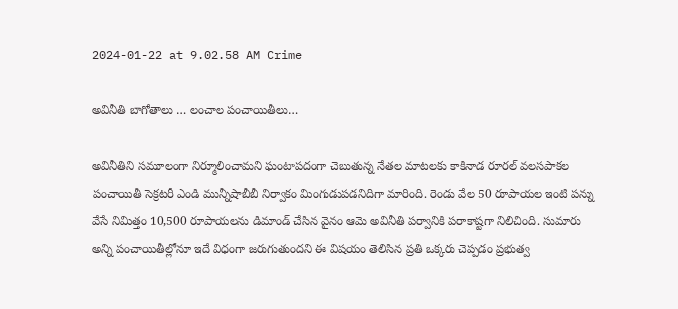2024-01-22 at 9.02.58 AM Crime

అవినీతి బాగోతాలు … లంచాల పంచాయితీలు…

అవినీతిని సమూలంగా నిర్మూలించామని ఘంటాపదంగా చెబుతున్న నేతల మాటలకు కాకినాడ రూరల్‌ వలసపాకల పంచాయితీ సెక్రటరీ ఎండి మున్నీషాబీబీ నిర్వాకం మింగుడుపడనిదిగా మారింది. రెండు వేల 50 రూపాయల ఇంటి పన్ను వేసే నిమిత్తం 10,500 రూపాయలను డిమాండ్‌ చేసిన వైనం ఆమె అవినీతి పర్వానికి పరాకాష్టగా నిలిచింది. సుమారు అన్ని పంచాయితీల్లోనూ ఇదే విధంగా జరుగుతుందని ఈ విషయం తెలిసిన ప్రతి ఒక్కరు చెప్పడం ప్రభుత్వ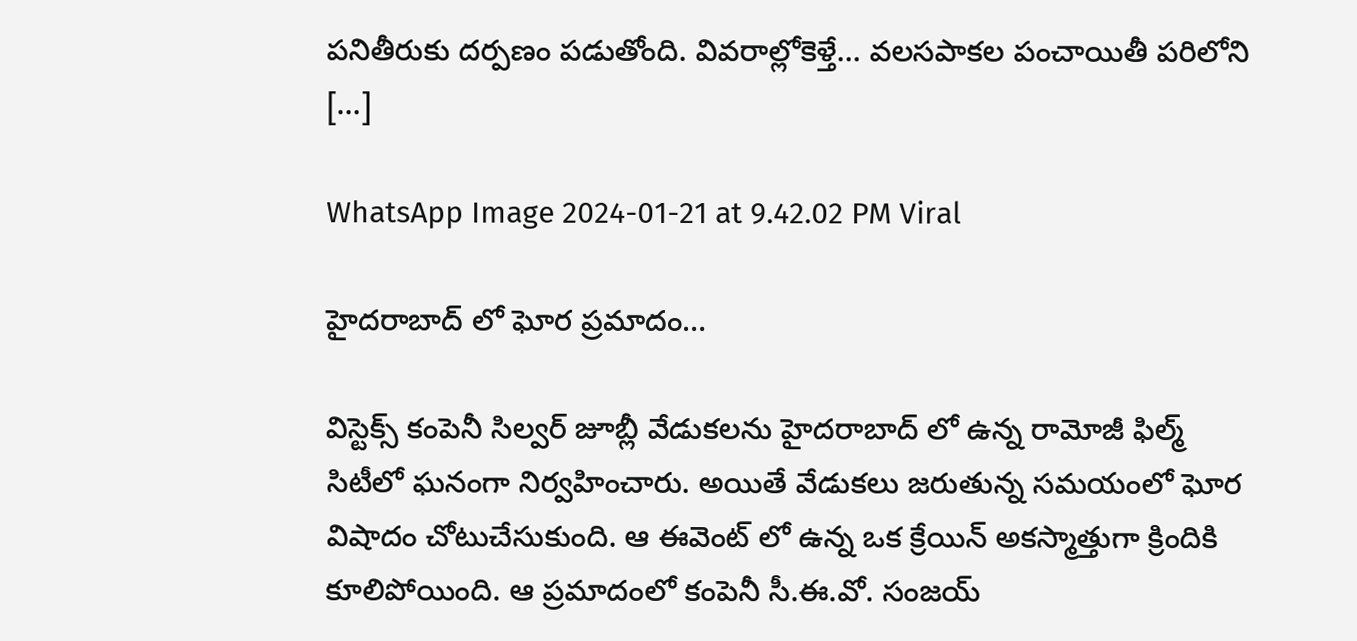పనితీరుకు దర్పణం పడుతోంది. వివరాల్లోకెళ్తే… వలసపాకల పంచాయితీ పరిలోని […]

WhatsApp Image 2024-01-21 at 9.42.02 PM Viral

హైదరాబాద్ లో ఘోర ప్రమాదం…

విస్టెక్స్ కంపెనీ సిల్వర్ జూబ్లీ వేడుకలను హైదరాబాద్ లో ఉన్న రామోజీ ఫిల్మ్ సిటీలో ఘనంగా నిర్వహించారు. అయితే వేడుకలు జరుతున్న సమయంలో ఘోర విషాదం చోటుచేసుకుంది. ఆ ఈవెంట్ లో ఉన్న ఒక క్రేయిన్ అకస్మాత్తుగా క్రిందికి కూలిపోయింది. ఆ ప్రమాదంలో కంపెనీ సీ.ఈ.వో. సంజయ్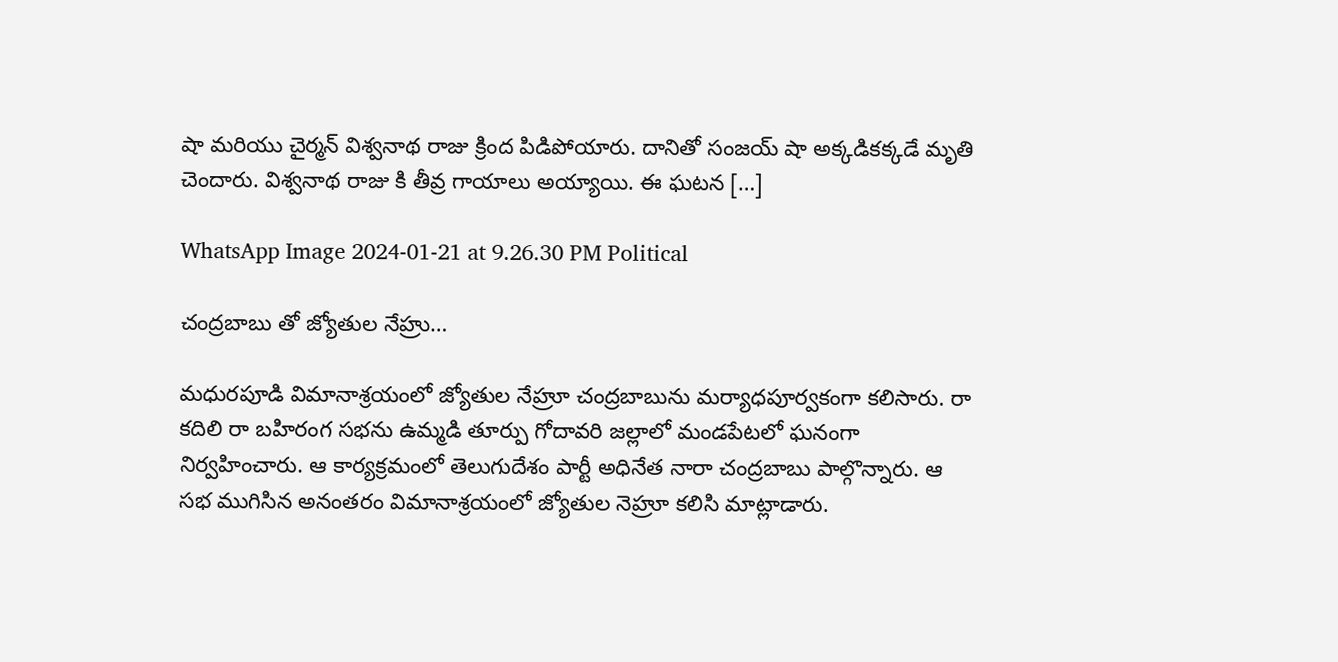షా మరియు చైర్మన్ విశ్వనాథ రాజు క్రింద పిడిపోయారు. దానితో సంజయ్ షా అక్కడికక్కడే మృతి చెందారు. విశ్వనాథ రాజు కి తీవ్ర గాయాలు అయ్యాయి. ఈ ఘటన […]

WhatsApp Image 2024-01-21 at 9.26.30 PM Political

చంద్రబాబు తో జ్యోతుల నేహ్రు…

మధురపూడి విమానాశ్రయంలో జ్యోతుల నేహ్రూ చంద్రబాబును మర్యాధపూర్వకంగా కలిసారు. రా కదిలి రా బహిరంగ సభను ఉమ్మడి తూర్పు గోదావరి జల్లాలో మండపేటలో ఘనంగా నిర్వహించారు. ఆ కార్యక్రమంలో తెలుగుదేశం పార్టీ అధినేత నారా చంద్రబాబు పాల్గొన్నారు. ఆ సభ ముగిసిన అనంతరం విమానాశ్రయంలో జ్యోతుల నెహ్రూ కలిసి మాట్లాడారు.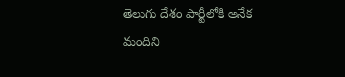తెలుగు దేశం పార్టీలోకి అనేక మందిని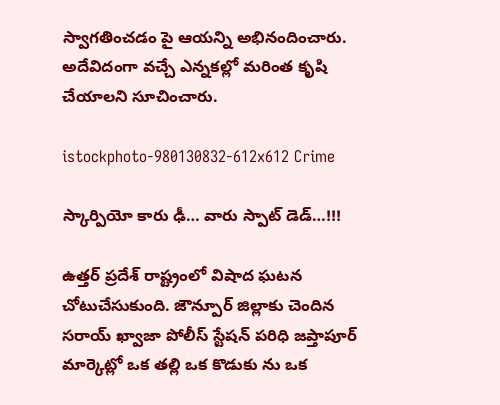స్వాగతించడం పై ఆయన్ని అభినందించారు. అదేవిదంగా వచ్చే ఎన్నకల్లో మరింత కృషి చేయాలని సూచించారు.

istockphoto-980130832-612x612 Crime

స్కార్పియో కారు ఢీ… వారు స్పాట్ డెడ్…!!!

ఉత్తర్ ప్రదేశ్ రాష్ట్రంలో విషాద ఘటన చోటుచేసుకుంది. జౌన్పూర్ జిల్లాకు చెందిన సరాయ్ ఖ్వాజా పోలీస్ స్టేషన్ పరిధి జప్తాపూర్ మార్కెట్లో ఒక తల్లి ఒక కొడుకు ను ఒక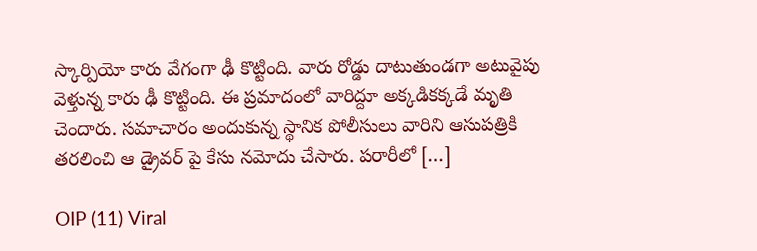స్కార్పియో కారు వేగంగా ఢీ కొట్టింది. వారు రోడ్డు దాటుతుండగా అటువైపు వెళ్తున్న కారు ఢీ కొట్టింది. ఈ ప్రమాదంలో వారిద్దూ అక్కడికక్కడే మృతి చెందారు. సమాచారం అందుకున్న స్థానిక పోలీసులు వారిని ఆసుపత్రికి తరలించి ఆ డ్రైవర్ పై కేసు నమోదు చేసారు. పరారీలో […]

OIP (11) Viral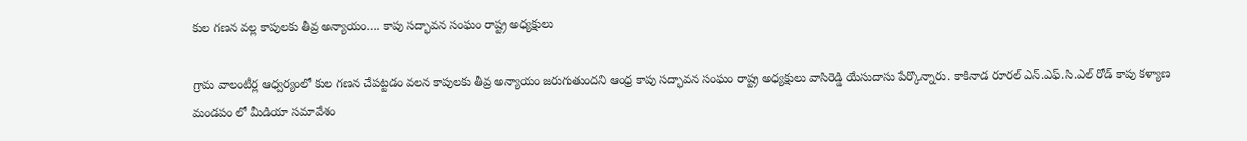కుల గణన వల్ల కాపులకు తీవ్ర అన్యాయం…. కాపు సద్భావన సంఘం రాష్ట్ర అధ్యక్షులు

గ్రామ వాలంటీర్ల ఆధ్వర్యంలో కుల గణన చేపట్టడం వలన కాపులకు తీవ్ర అన్యాయం జరుగుతుందని ఆంధ్ర కాపు సద్భావన సంఘం రాష్ట్ర అధ్యక్షులు వాసిరెడ్డి యేసుదాసు పేర్కొన్నారు. కాకినాడ రూరల్ ఎన్.ఎఫ్.సి.ఎల్ రోడ్ కాపు కళ్యాణ మండపం లో మీడియా సమావేశం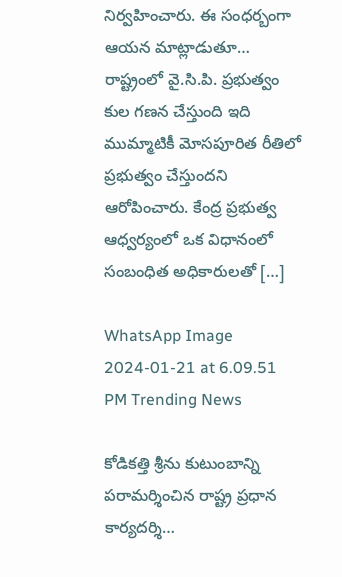నిర్వహించారు. ఈ సంధర్బంగా ఆయన మాట్లాడుతూ… రాష్ట్రంలో వై.సి.పి. ప్రభుత్వం కుల గణన చేస్తుంది ఇది ముమ్మాటికీ మోసపూరిత రీతిలో ప్రభుత్వం చేస్తుందని ఆరోపించారు. కేంద్ర ప్రభుత్వ ఆధ్వర్యంలో ఒక విధానంలో సంబంధిత అధికారులతో […]

WhatsApp Image 2024-01-21 at 6.09.51 PM Trending News

కోడికత్తి శ్రీను కుటుంబాన్ని పరామర్శించిన రాష్ట్ర ప్రధాన కార్యదర్శి…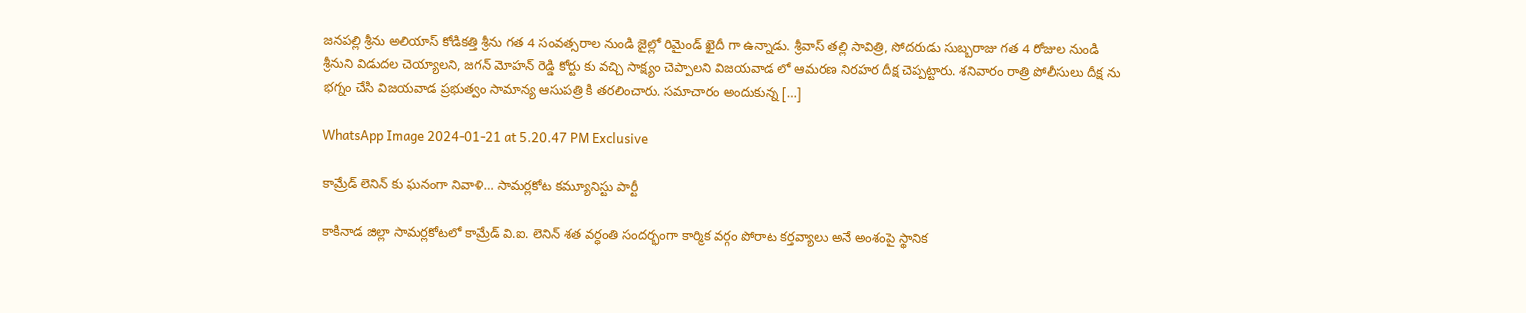జనపల్లి శ్రీను అలియాస్ కోడికత్తి శ్రీను గత 4 సంవత్సరాల నుండి జైల్లో రిమైండ్ ఖైదీ గా ఉన్నాడు. శ్రీవాస్ తల్లి సావిత్రి, సోదరుడు సుబ్బరాజు గత 4 రోజుల నుండి శ్రీనుని విడుదల చెయ్యాలని, జగన్ మోహన్ రెడ్డి కోర్టు కు వచ్చి సాక్ష్యం చెప్పాలని విజయవాడ లో ఆమరణ నిరహర దీక్ష చెప్పట్టారు. శనివారం రాత్రి పోలీసులు దీక్ష ను భగ్నం చేసి విజయవాడ ప్రభుత్వం సామాన్య ఆసుపత్రి కి తరలించారు. సమాచారం అందుకున్న […]

WhatsApp Image 2024-01-21 at 5.20.47 PM Exclusive

కామ్రేడ్ లెనిన్ కు ఘనంగా నివాళి… సామర్లకోట కమ్యూనిస్టు పార్టీ

కాకినాడ జిల్లా సామర్లకోటలో కామ్రేడ్ వి.ఐ. లెనిన్ శత వర్ధంతి సందర్భంగా కార్మిక వర్గం పోరాట కర్తవ్యాలు అనే అంశంపై స్థానిక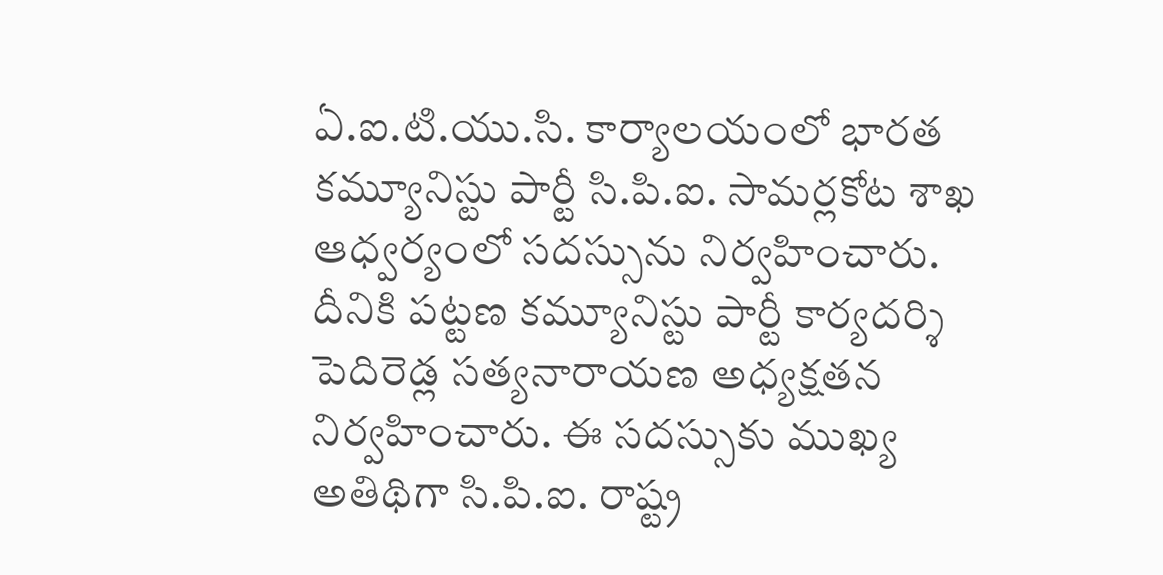ఏ.ఐ.టి.యు.సి. కార్యాలయంలో భారత కమ్యూనిస్టు పార్టీ సి.పి.ఐ. సామర్లకోట శాఖ ఆధ్వర్యంలో సదస్సును నిర్వహించారు. దీనికి పట్టణ కమ్యూనిస్టు పార్టీ కార్యదర్శి పెదిరెడ్ల సత్యనారాయణ అధ్యక్షతన నిర్వహించారు. ఈ సదస్సుకు ముఖ్య అతిథిగా సి.పి.ఐ. రాష్ట్ర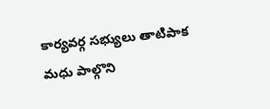కార్యవర్గ సభ్యులు తాటిపాక మధు పాల్గొని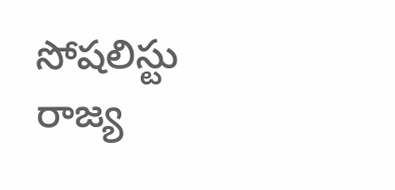సోషలిస్టు రాజ్య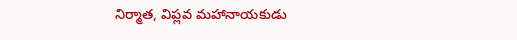నిర్మాత, విప్లవ మహానాయకుడు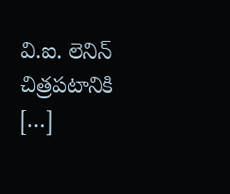వి.ఐ. లెనిన్ చిత్రపటానికి […]